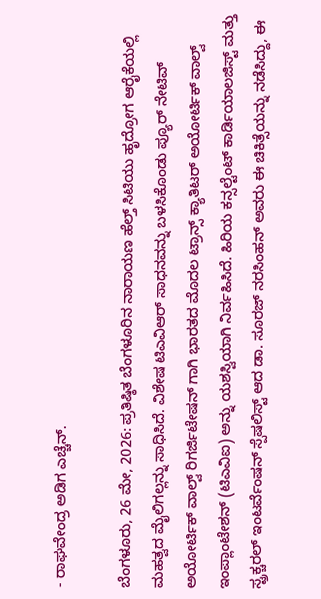- ರಾಘವೇಂದ್ರ ಅಡಿಗ ಎಚ್ಚೆನ್.

ಬೆಂಗಳೂರು, 26 ಮೇ, 2026: ಪ್ರತಿಷ್ಠಿತ ಬೆಂಗಳೂರಿನ ನಾರಾಯಣ ಹೆಲ್ತ್ ಸಿಟಿಯು ಹೃದ್ರೋಗ ಆರೈಕೆಯಲ್ಲಿ ಮಹತ್ವದ ಮೈಲಿಗಲ್ಲನ್ನು ಸಾಧಿಸಿದೆ. ವಿಶೇಷ ಟಿಎವಿಆರ್ ಸಾಧನವನ್ನು ಬಳಸಿಕೊಂಡು ಪ್ಯೂರ್ ನೇಟಿವ್ ಅಯೋರ್ಟಿಕ್ ವಾಲ್ವ್ ರಿಗರ್ಜಿಟೇಷನ್ ಗಾಗಿ ಭಾರತದ ಮೊದಲ ಟ್ರಾನ್ಸ್‌ ಕ್ಯಾತಿಟರ್ ಅಯೋರ್ಟಿಕ್ ವಾಲ್ವ್ ಇಂಪ್ಲಾಂಟೇಶನ್ (ಟಿಎವಿಐ) ಅನ್ನು ಯಶಸ್ವಿಯಾಗಿ ನಿರ್ವಹಿಸಿದೆ. ಹಿರಿಯ ಕನ್ಸಲ್ಟೆಂಟ್ ಕಾರ್ಡಿಯಾಲಜಿಸ್ಟ್ ಮತ್ತು ಸ್ಟ್ರಕ್ಚರಲ್ ಇಂಟರ್ವೆಂಷನ್ ಸ್ಪೆಷಲಿಸ್ಟ್ ಆದ ಡಾ. ಸೂರಜ್ ನರಸಿಂಹನ್ ಅವರು ಈ ಚಿಕಿತ್ಸೆಯನ್ನು ನಡೆಸಿದ್ದು, ಈ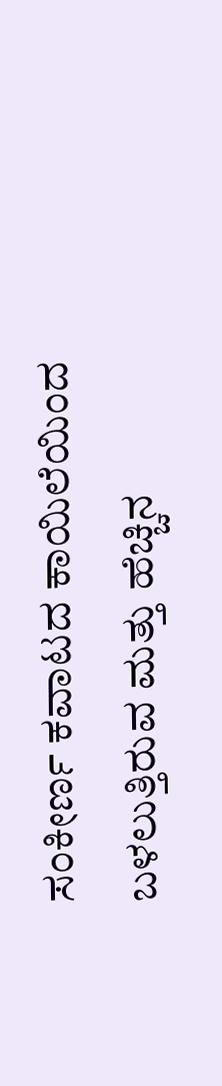ಸಂಕೀರ್ಣ ಕವಾಟದ ಕಾಯಿಲೆಯಿಂದ ಬಳಲುತ್ತಿರುವ ಮತ್ತು ಹೆಚ್ಚಿನ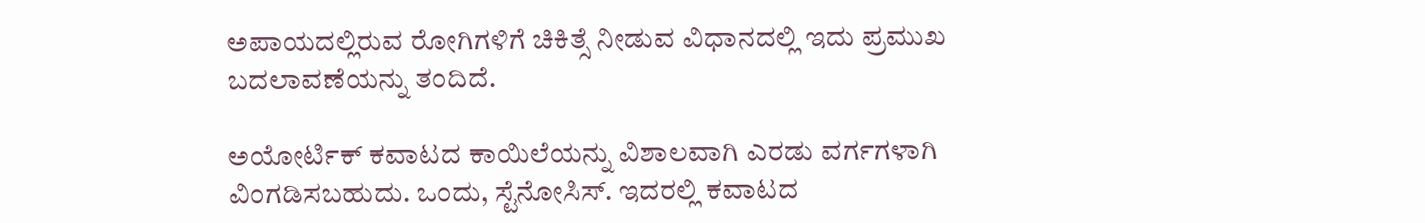ಅಪಾಯದಲ್ಲಿರುವ ರೋಗಿಗಳಿಗೆ ಚಿಕಿತ್ಸೆ ನೀಡುವ ವಿಧಾನದಲ್ಲಿ ಇದು ಪ್ರಮುಖ ಬದಲಾವಣೆಯನ್ನು ತಂದಿದೆ.

ಅಯೋರ್ಟಿಕ್ ಕವಾಟದ ಕಾಯಿಲೆಯನ್ನು ವಿಶಾಲವಾಗಿ ಎರಡು ವರ್ಗಗಳಾಗಿ ವಿಂಗಡಿಸಬಹುದು. ಒಂದು, ಸ್ಟೆನೋಸಿಸ್. ಇದರಲ್ಲಿ ಕವಾಟದ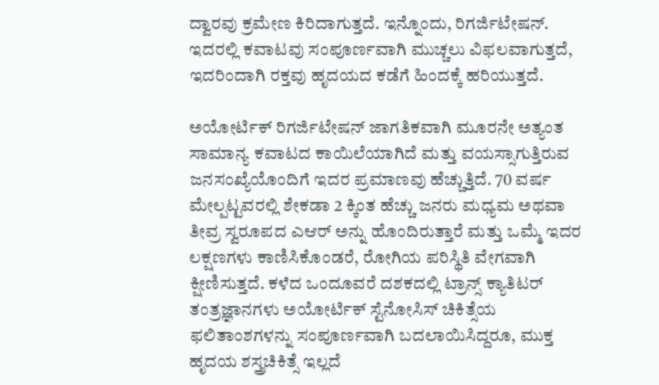ದ್ವಾರವು ಕ್ರಮೇಣ ಕಿರಿದಾಗುತ್ತದೆ. ಇನ್ನೊಂದು, ರಿಗರ್ಜಿಟೇಷನ್. ಇದರಲ್ಲಿ ಕವಾಟವು ಸಂಪೂರ್ಣವಾಗಿ ಮುಚ್ಚಲು ವಿಫಲವಾಗುತ್ತದೆ, ಇದರಿಂದಾಗಿ ರಕ್ತವು ಹೃದಯದ ಕಡೆಗೆ ಹಿಂದಕ್ಕೆ ಹರಿಯುತ್ತದೆ.

ಅಯೋರ್ಟಿಕ್ ರಿಗರ್ಜಿಟೇಷನ್ ಜಾಗತಿಕವಾಗಿ ಮೂರನೇ ಅತ್ಯಂತ ಸಾಮಾನ್ಯ ಕವಾಟದ ಕಾಯಿಲೆಯಾಗಿದೆ ಮತ್ತು ವಯಸ್ಸಾಗುತ್ತಿರುವ ಜನಸಂಖ್ಯೆಯೊಂದಿಗೆ ಇದರ ಪ್ರಮಾಣವು ಹೆಚ್ಚುತ್ತಿದೆ. 70 ವರ್ಷ ಮೇಲ್ಪಟ್ಟವರಲ್ಲಿ ಶೇಕಡಾ 2 ಕ್ಕಿಂತ ಹೆಚ್ಚು ಜನರು ಮಧ್ಯಮ ಅಥವಾ ತೀವ್ರ ಸ್ವರೂಪದ ಎಆರ್ ಅನ್ನು ಹೊಂದಿರುತ್ತಾರೆ ಮತ್ತು ಒಮ್ಮೆ ಇದರ ಲಕ್ಷಣಗಳು ಕಾಣಿಸಿಕೊಂಡರೆ, ರೋಗಿಯ ಪರಿಸ್ಥಿತಿ ವೇಗವಾಗಿ ಕ್ಷೀಣಿಸುತ್ತದೆ. ಕಳೆದ ಒಂದೂವರೆ ದಶಕದಲ್ಲಿ ಟ್ರಾನ್ಸ್‌ ಕ್ಯಾತಿಟರ್ ತಂತ್ರಜ್ಞಾನಗಳು ಅಯೋರ್ಟಿಕ್ ಸ್ಟೆನೋಸಿಸ್ ಚಿಕಿತ್ಸೆಯ ಫಲಿತಾಂಶಗಳನ್ನು ಸಂಪೂರ್ಣವಾಗಿ ಬದಲಾಯಿಸಿದ್ದರೂ, ಮುಕ್ತ ಹೃದಯ ಶಸ್ತ್ರಚಿಕಿತ್ಸೆ ಇಲ್ಲದೆ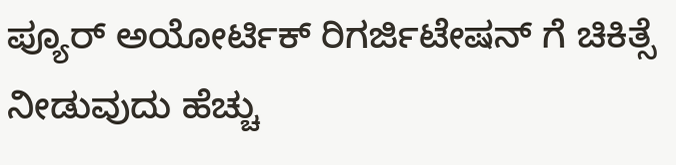ಪ್ಯೂರ್ ಅಯೋರ್ಟಿಕ್ ರಿಗರ್ಜಿಟೇಷನ್ ಗೆ ಚಿಕಿತ್ಸೆ ನೀಡುವುದು ಹೆಚ್ಚು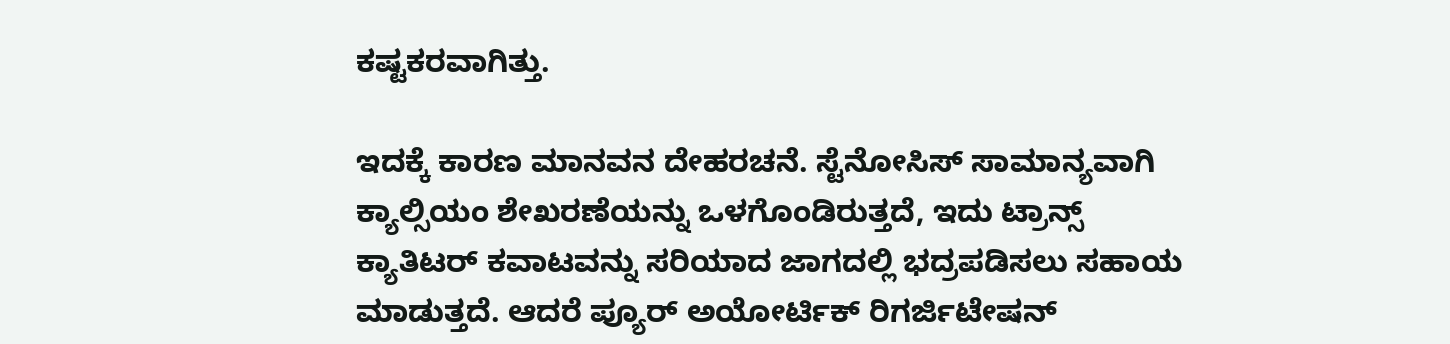ಕಷ್ಟಕರವಾಗಿತ್ತು.

ಇದಕ್ಕೆ ಕಾರಣ ಮಾನವನ ದೇಹರಚನೆ. ಸ್ಟೆನೋಸಿಸ್ ಸಾಮಾನ್ಯವಾಗಿ ಕ್ಯಾಲ್ಸಿಯಂ ಶೇಖರಣೆಯನ್ನು ಒಳಗೊಂಡಿರುತ್ತದೆ, ಇದು ಟ್ರಾನ್ಸ್‌ ಕ್ಯಾತಿಟರ್ ಕವಾಟವನ್ನು ಸರಿಯಾದ ಜಾಗದಲ್ಲಿ ಭದ್ರಪಡಿಸಲು ಸಹಾಯ ಮಾಡುತ್ತದೆ. ಆದರೆ ಪ್ಯೂರ್ ಅಯೋರ್ಟಿಕ್ ರಿಗರ್ಜಿಟೇಷನ್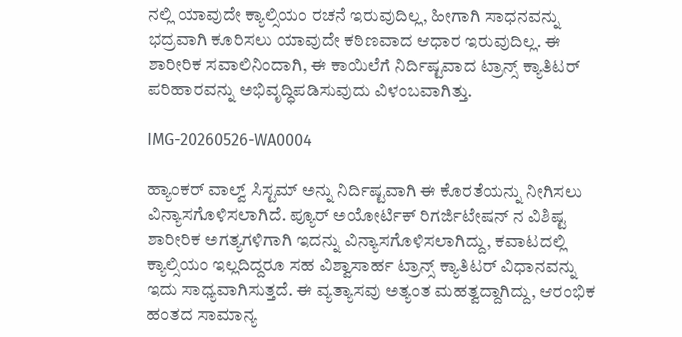ನಲ್ಲಿ ಯಾವುದೇ ಕ್ಯಾಲ್ಸಿಯಂ ರಚನೆ ಇರುವುದಿಲ್ಲ, ಹೀಗಾಗಿ ಸಾಧನವನ್ನು ಭದ್ರವಾಗಿ ಕೂರಿಸಲು ಯಾವುದೇ ಕಠಿಣವಾದ ಆಧಾರ ಇರುವುದಿಲ್ಲ. ಈ ಶಾರೀರಿಕ ಸವಾಲಿನಿಂದಾಗಿ, ಈ ಕಾಯಿಲೆಗೆ ನಿರ್ದಿಷ್ಟವಾದ ಟ್ರಾನ್ಸ್‌ ಕ್ಯಾತಿಟರ್ ಪರಿಹಾರವನ್ನು ಅಭಿವೃದ್ಧಿಪಡಿಸುವುದು ವಿಳಂಬವಾಗಿತ್ತು.

IMG-20260526-WA0004

ಹ್ಯಾಂಕರ್ ವಾಲ್ವ್ ಸಿಸ್ಟಮ್ ಅನ್ನು ನಿರ್ದಿಷ್ಟವಾಗಿ ಈ ಕೊರತೆಯನ್ನು ನೀಗಿಸಲು ವಿನ್ಯಾಸಗೊಳಿಸಲಾಗಿದೆ. ಪ್ಯೂರ್ ಅಯೋರ್ಟಿಕ್ ರಿಗರ್ಜಿಟೇಷನ್ ನ ವಿಶಿಷ್ಟ ಶಾರೀರಿಕ ಅಗತ್ಯಗಳಿಗಾಗಿ ಇದನ್ನು ವಿನ್ಯಾಸಗೊಳಿಸಲಾಗಿದ್ದು, ಕವಾಟದಲ್ಲಿ ಕ್ಯಾಲ್ಸಿಯಂ ಇಲ್ಲದಿದ್ದರೂ ಸಹ ವಿಶ್ವಾಸಾರ್ಹ ಟ್ರಾನ್ಸ್‌ ಕ್ಯಾತಿಟರ್ ವಿಧಾನವನ್ನು ಇದು ಸಾಧ್ಯವಾಗಿಸುತ್ತದೆ. ಈ ವ್ಯತ್ಯಾಸವು ಅತ್ಯಂತ ಮಹತ್ವದ್ದಾಗಿದ್ದು, ಆರಂಭಿಕ ಹಂತದ ಸಾಮಾನ್ಯ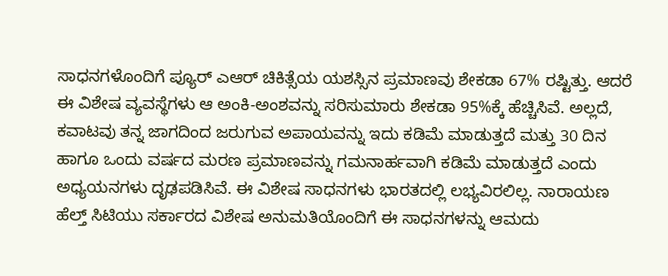ಸಾಧನಗಳೊಂದಿಗೆ ಪ್ಯೂರ್ ಎಆರ್ ಚಿಕಿತ್ಸೆಯ ಯಶಸ್ಸಿನ ಪ್ರಮಾಣವು ಶೇಕಡಾ 67% ರಷ್ಟಿತ್ತು. ಆದರೆ ಈ ವಿಶೇಷ ವ್ಯವಸ್ಥೆಗಳು ಆ ಅಂಕಿ-ಅಂಶವನ್ನು ಸರಿಸುಮಾರು ಶೇಕಡಾ 95%ಕ್ಕೆ ಹೆಚ್ಚಿಸಿವೆ. ಅಲ್ಲದೆ, ಕವಾಟವು ತನ್ನ ಜಾಗದಿಂದ ಜರುಗುವ ಅಪಾಯವನ್ನು ಇದು ಕಡಿಮೆ ಮಾಡುತ್ತದೆ ಮತ್ತು 30 ದಿನ ಹಾಗೂ ಒಂದು ವರ್ಷದ ಮರಣ ಪ್ರಮಾಣವನ್ನು ಗಮನಾರ್ಹವಾಗಿ ಕಡಿಮೆ ಮಾಡುತ್ತದೆ ಎಂದು ಅಧ್ಯಯನಗಳು ದೃಢಪಡಿಸಿವೆ. ಈ ವಿಶೇಷ ಸಾಧನಗಳು ಭಾರತದಲ್ಲಿ ಲಭ್ಯವಿರಲಿಲ್ಲ. ನಾರಾಯಣ ಹೆಲ್ತ್ ಸಿಟಿಯು ಸರ್ಕಾರದ ವಿಶೇಷ ಅನುಮತಿಯೊಂದಿಗೆ ಈ ಸಾಧನಗಳನ್ನು ಆಮದು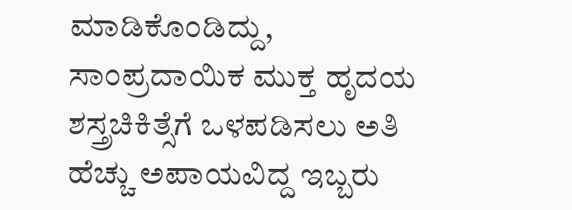ಮಾಡಿಕೊಂಡಿದ್ದು, ಸಾಂಪ್ರದಾಯಿಕ ಮುಕ್ತ ಹೃದಯ ಶಸ್ತ್ರಚಿಕಿತ್ಸೆಗೆ ಒಳಪಡಿಸಲು ಅತಿ ಹೆಚ್ಚು ಅಪಾಯವಿದ್ದ ಇಬ್ಬರು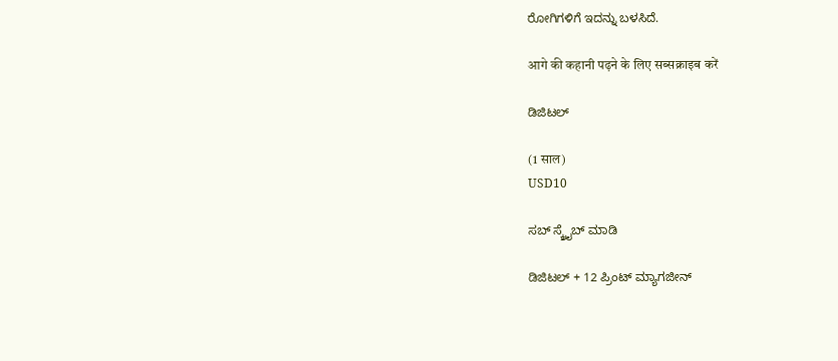ರೋಗಿಗಳಿಗೆ ಇದನ್ನು ಬಳಸಿದೆ.

आगे की कहानी पढ़ने के लिए सब्सक्राइब करें

ಡಿಜಿಟಲ್

(1 साल)
USD10

ಸಬ್ ಸ್ಕ್ರೈಬ್ ಮಾಡಿ

ಡಿಜಿಟಲ್ + 12 ಪ್ರಿಂಟ್ ಮ್ಯಾಗಜೀನ್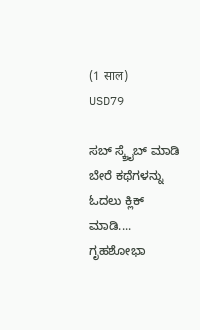(1 साल)
USD79

ಸಬ್ ಸ್ಕ್ರೈಬ್ ಮಾಡಿ
ಬೇರೆ ಕಥೆಗಳನ್ನು ಓದಲು ಕ್ಲಿಕ್ ಮಾಡಿ....
ಗೃಹಶೋಭಾ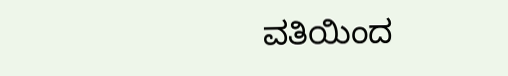ವತಿಯಿಂದ